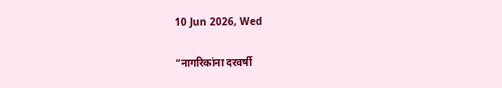10 Jun 2026, Wed

“नागरिकांना दरवर्षी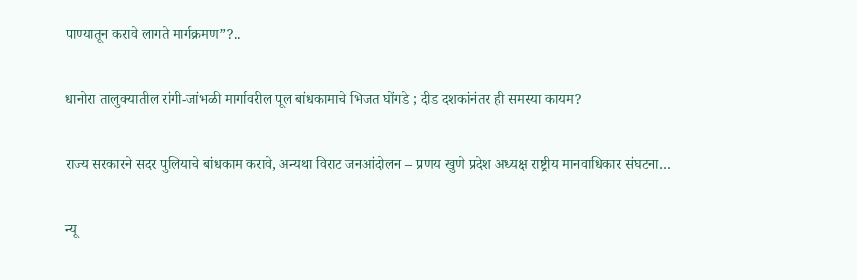पाण्यातून करावे लागते मार्गक्रमण”?..

धानोरा तालुक्यातील रांगी-जांभळी मार्गावरील पूल बांधकामाचे भिजत घोंगडे ; दीड दशकांनंतर ही समस्या कायम?

राज्य सरकारने सदर पुलियाचे बांधकाम करावे, अन्यथा विराट जनआंदोलन – प्रणय खुणे प्रदेश अध्यक्ष राष्ट्रीय मानवाधिकार संघटना…

न्यू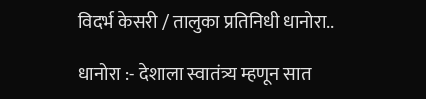विदर्भ केसरी / तालुका प्रतिनिधी धानोरा..

धानोरा :- देशाला स्वातंत्र्य म्हणून सात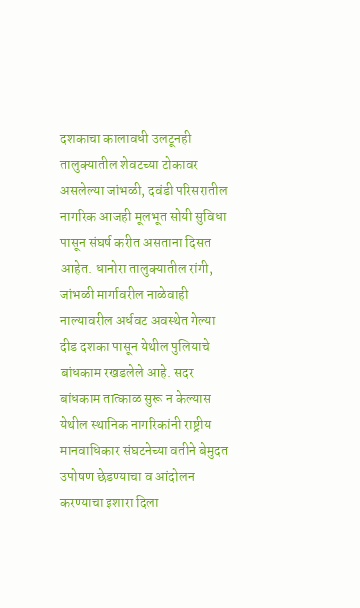दशकाचा कालावधी उलटूनही तालुक्यातील शेवटच्या टोकावर असलेल्या जांभळी, दवंडी परिसरातील नागरिक आजही मूलभूत सोयी सुविधा पासून संघर्ष करीत असताना दिसत आहेत. धानोरा तालुक्यातील रांगी, जांभळी मार्गावरील नाळेवाही नाल्यावरील अर्धवट अवस्थेत गेल्या दीड दशका पासून येथील पुलियाचे बांधकाम रखडलेले आहे. सदर बांधकाम तात्काळ सुरू न केल्यास येथील स्थानिक नागरिकांनी राष्ट्रीय मानवाधिकार संघटनेच्या वतीने बेमुदत उपोषण छेडण्याचा व आंदोलन करण्याचा इशारा दिला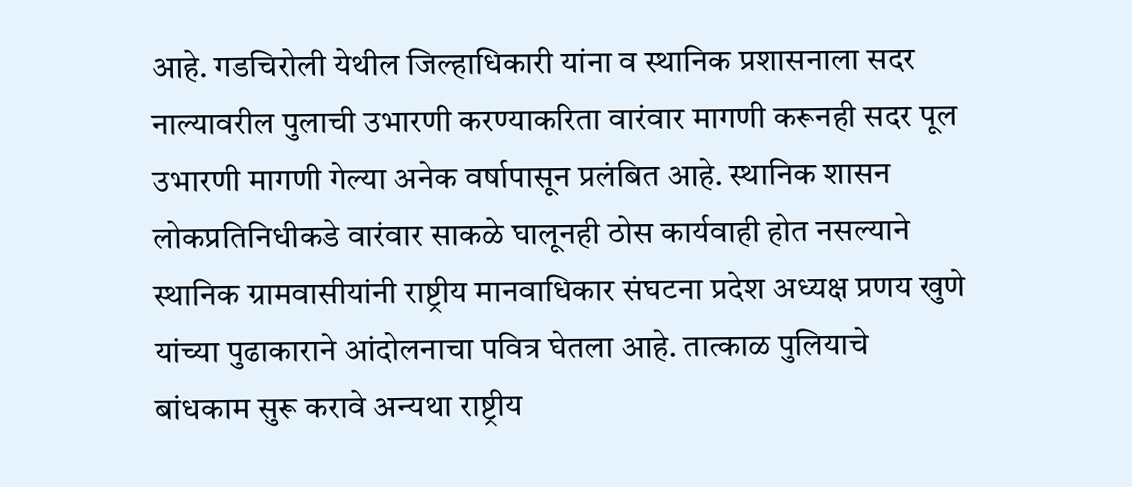आहे. गडचिरोली येथील जिल्हाधिकारी यांना व स्थानिक प्रशासनाला सदर नाल्यावरील पुलाची उभारणी करण्याकरिता वारंवार मागणी करूनही सदर पूल उभारणी मागणी गेल्या अनेक वर्षापासून प्रलंबित आहे. स्थानिक शासन लोकप्रतिनिधीकडे वारंवार साकळे घालूनही ठोस कार्यवाही होत नसल्याने स्थानिक ग्रामवासीयांनी राष्ट्रीय मानवाधिकार संघटना प्रदेश अध्यक्ष प्रणय खुणे यांच्या पुढाकाराने आंदोलनाचा पवित्र घेतला आहे. तात्काळ पुलियाचे बांधकाम सुरू करावे अन्यथा राष्ट्रीय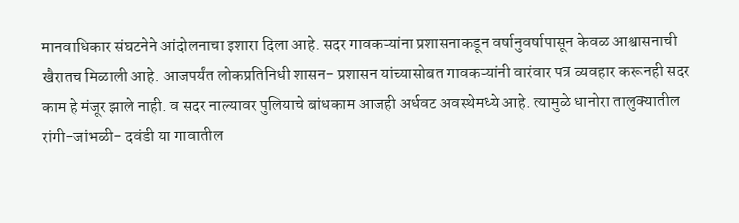मानवाधिकार संघटनेने आंदोलनाचा इशारा दिला आहे. सदर गावकऱ्यांना प्रशासनाकडून वर्षानुवर्षापासून केवळ आश्वासनाची खैरातच मिळाली आहे. आजपर्यंत लोकप्रतिनिधी शासन- प्रशासन यांच्यासोबत गावकऱ्यांनी वारंवार पत्र व्यवहार करूनही सदर काम हे मंजूर झाले नाही. व सदर नाल्यावर पुलियाचे बांधकाम आजही अर्धवट अवस्थेमध्ये आहे. त्यामुळे धानोरा तालुक्यातील रांगी-जांभळी- दवंडी या गावातील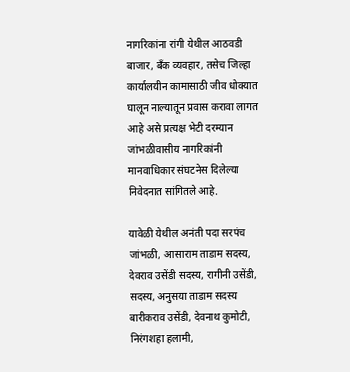नागरिकांना रांगी येथील आठवडी बाजार, बँक व्यवहार, तसेच जिल्हा कार्यालयीन कामासाठी जीव धोक्यात घालून नाल्यातून प्रवास करावा लागत आहे असे प्रत्यक्ष भेटी दरम्यान जांभळीवासीय नागरिकांनी मानवाधिकार संघटनेस दिलेल्या निवेदनात सांगितले आहे.

यावेळी येथील अनंती पदा सरपंच जांभळी, आसाराम ताडाम सदस्य, देवराव उसेंडी सदस्य, रागीनी उसेंडी, सदस्य, अनुसया ताडाम सदस्य बारीकराव उसेंडी, देवनाथ कुमोटी, निरंगशहा हलामी,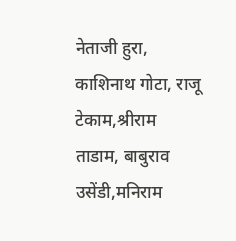नेताजी हुरा, काशिनाथ गोटा, राजू टेकाम,श्रीराम ताडाम, बाबुराव उसेंडी,मनिराम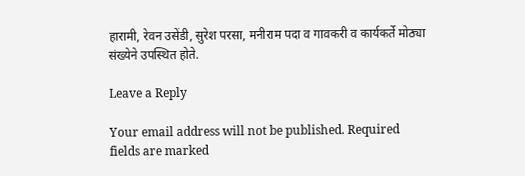हारामी, रेवन उसेंडी, सुरेश परसा, मनीराम पदा व गावकरी व कार्यकर्ते मोठ्या संख्येने उपस्थित होते.

Leave a Reply

Your email address will not be published. Required fields are marked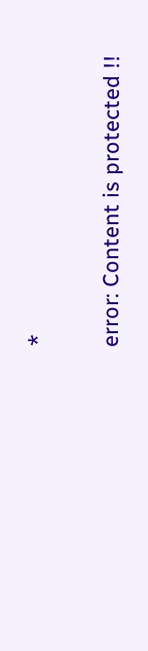*

error: Content is protected !!